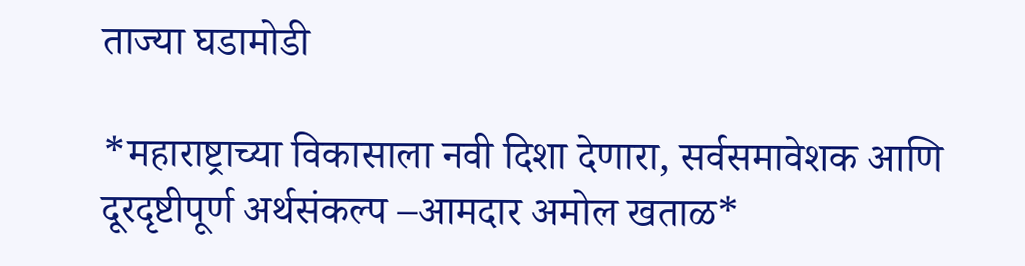ताज्या घडामोडी

*महाराष्ट्राच्या विकासाला नवी दिशा देणारा, सर्वसमावेशक आणि दूरदृष्टीपूर्ण अर्थसंकल्प –आमदार अमोल खताळ*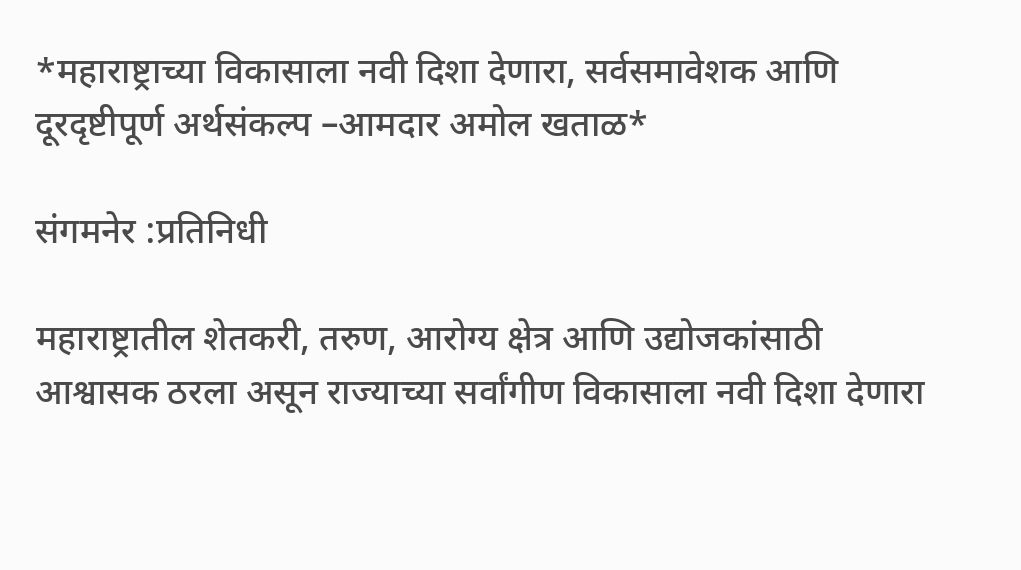*महाराष्ट्राच्या विकासाला नवी दिशा देणारा, सर्वसमावेशक आणि दूरदृष्टीपूर्ण अर्थसंकल्प –आमदार अमोल खताळ*

संगमनेर :प्रतिनिधी

महाराष्ट्रातील शेतकरी, तरुण, आरोग्य क्षेत्र आणि उद्योजकांसाठी आश्वासक ठरला असून राज्याच्या सर्वांगीण विकासाला नवी दिशा देणारा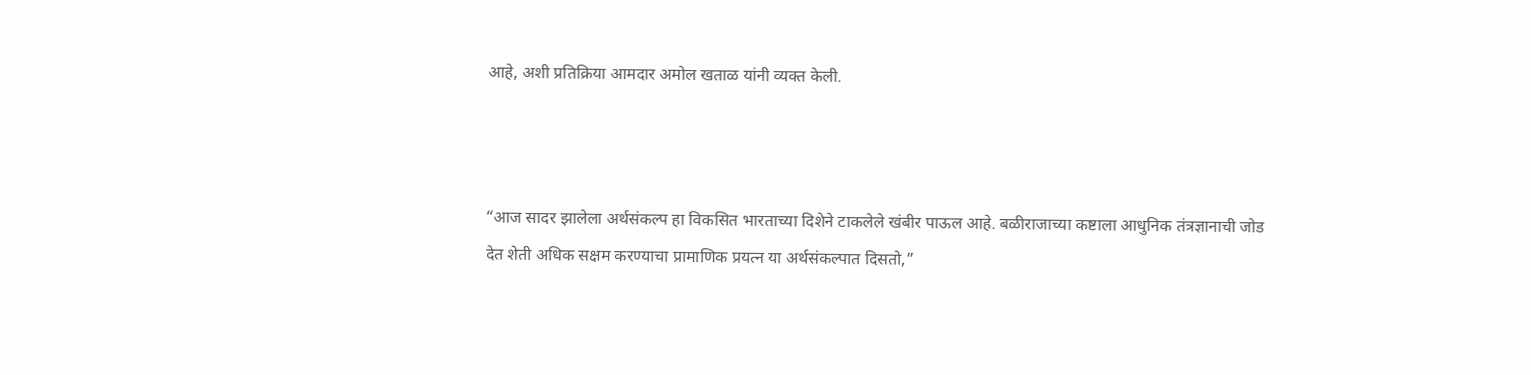आहे, अशी प्रतिक्रिया आमदार अमोल खताळ यांनी व्यक्त केली.



“आज सादर झालेला अर्थसंकल्प हा विकसित भारताच्या दिशेने टाकलेले खंबीर पाऊल आहे. बळीराजाच्या कष्टाला आधुनिक तंत्रज्ञानाची जोड देत शेती अधिक सक्षम करण्याचा प्रामाणिक प्रयत्न या अर्थसंकल्पात दिसतो,”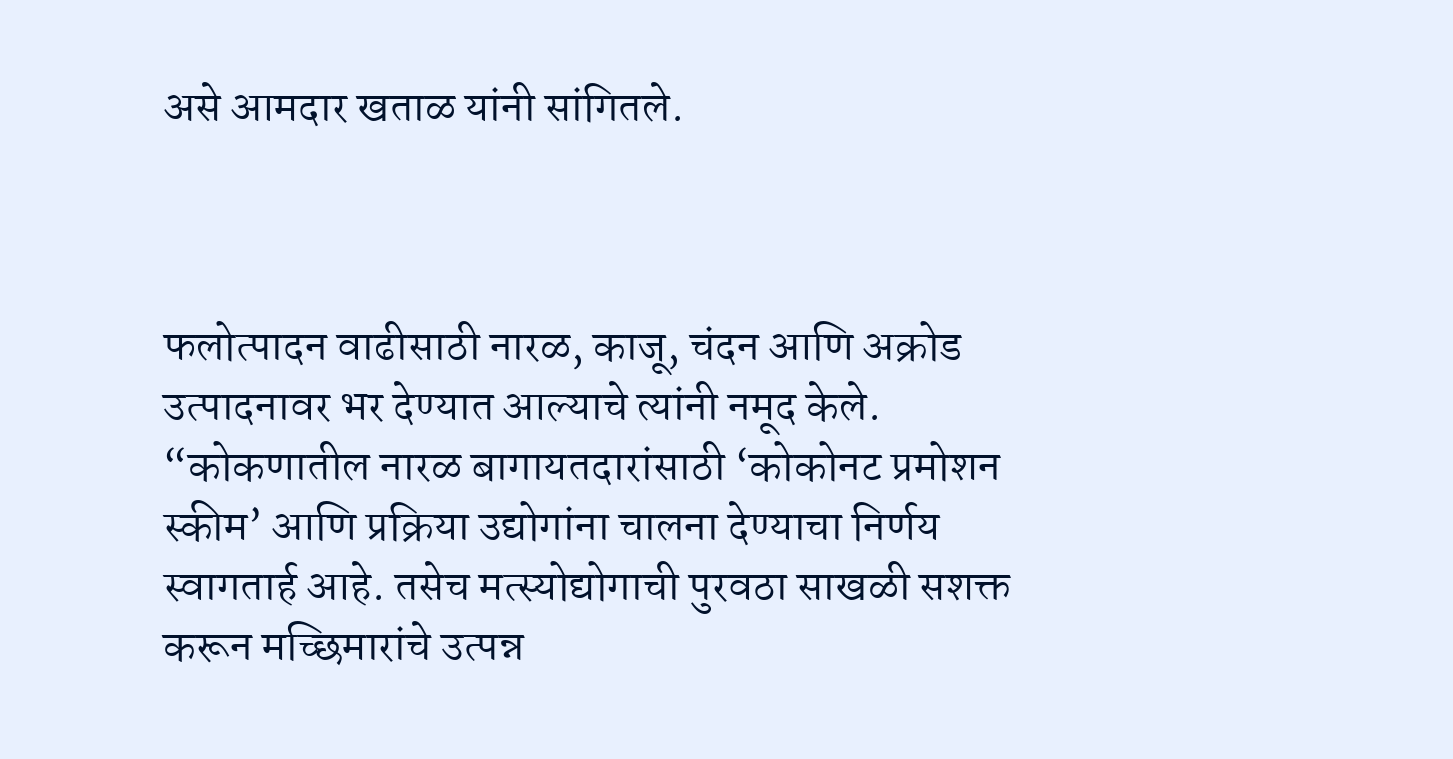असे आमदार खताळ यांनी सांगितले.



फलोत्पादन वाढीसाठी नारळ, काजू, चंदन आणि अक्रोड उत्पादनावर भर देण्यात आल्याचे त्यांनी नमूद केले. “कोकणातील नारळ बागायतदारांसाठी ‘कोकोनट प्रमोशन स्कीम’ आणि प्रक्रिया उद्योगांना चालना देण्याचा निर्णय स्वागतार्ह आहे. तसेच मत्स्योद्योगाची पुरवठा साखळी सशक्त करून मच्छिमारांचे उत्पन्न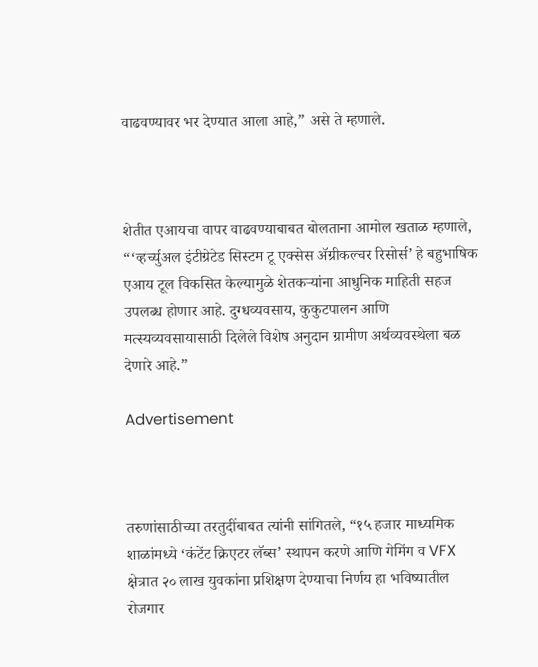वाढवण्यावर भर देण्यात आला आहे,” असे ते म्हणाले.



शेतीत एआयचा वापर वाढवण्याबाबत बोलताना आमोल खताळ म्हणाले, “‘व्हर्च्युअल इंटीग्रेटेड सिस्टम टू एक्सेस अ‍ॅग्रीकल्चर रिसोर्स’ हे बहुभाषिक एआय टूल विकसित केल्यामुळे शेतकऱ्यांना आधुनिक माहिती सहज उपलब्ध होणार आहे. दुग्धव्यवसाय, कुकुटपालन आणि मत्स्यव्यवसायासाठी दिलेले विशेष अनुदान ग्रामीण अर्थव्यवस्थेला बळ देणारे आहे.”

Advertisement



तरुणांसाठीच्या तरतुदींबाबत त्यांनी सांगितले, “१५ हजार माध्यमिक शाळांमध्ये ‘कंटेंट क्रिएटर लॅब्स’ स्थापन करणे आणि गेमिंग व VFX क्षेत्रात २० लाख युवकांना प्रशिक्षण देण्याचा निर्णय हा भविष्यातील रोजगार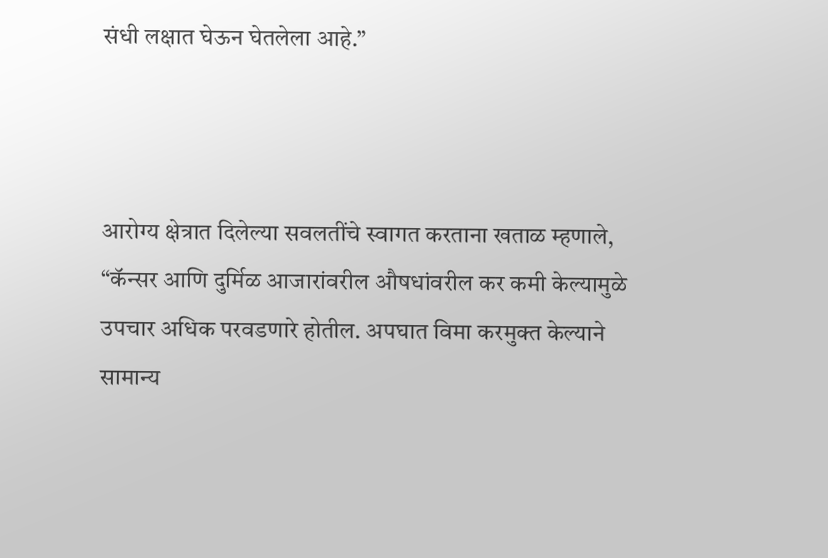संधी लक्षात घेऊन घेतलेला आहे.”



आरोग्य क्षेत्रात दिलेल्या सवलतींचे स्वागत करताना खताळ म्हणाले, “कॅन्सर आणि दुर्मिळ आजारांवरील औषधांवरील कर कमी केल्यामुळे उपचार अधिक परवडणारे होतील. अपघात विमा करमुक्त केल्याने सामान्य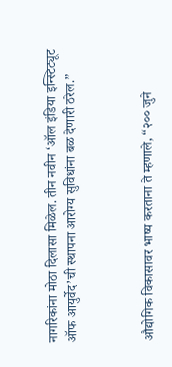नागरिकांना मोठा दिलासा मिळेल. तीन नवीन ‘ऑल इंडिया इन्स्टिट्यूट ऑफ आयुर्वेद’ची स्थापना आरोग्य सुविधांना बळ देणारी ठरेल.”



औद्योगिक विकासावर भाष्य करताना ते म्हणाले, “२०० जुने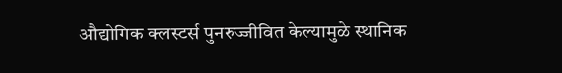औद्योगिक क्लस्टर्स पुनरुज्जीवित केल्यामुळे स्थानिक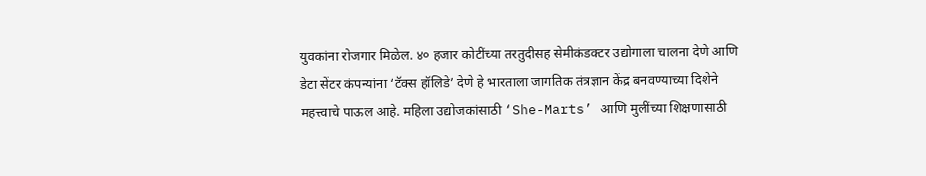युवकांना रोजगार मिळेल. ४० हजार कोटींच्या तरतुदीसह सेमीकंडक्टर उद्योगाला चालना देणे आणि डेटा सेंटर कंपन्यांना ‘टॅक्स हॉलिडे’ देणे हे भारताला जागतिक तंत्रज्ञान केंद्र बनवण्याच्या दिशेने महत्त्वाचे पाऊल आहे. महिला उद्योजकांसाठी ‘She-Marts’ आणि मुलींच्या शिक्षणासाठी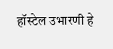हॉस्टेल उभारणी हे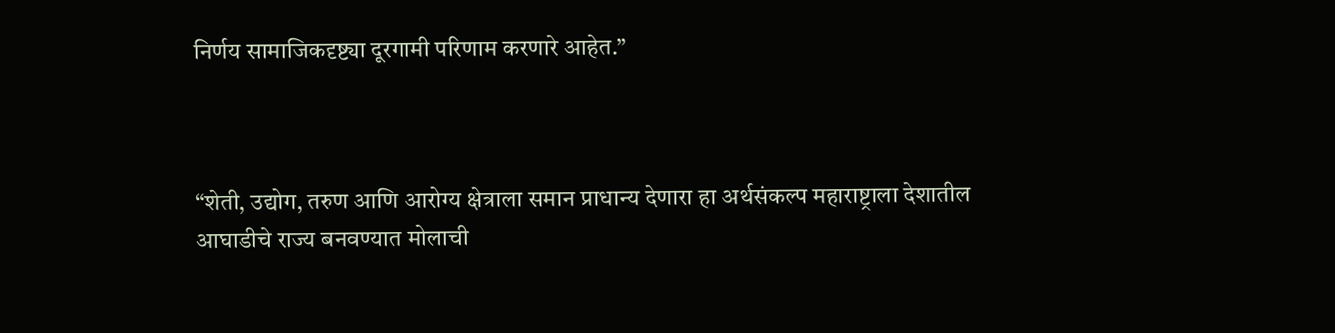निर्णय सामाजिकदृष्ट्या दूरगामी परिणाम करणारे आहेत.”



“शेती, उद्योग, तरुण आणि आरोग्य क्षेत्राला समान प्राधान्य देणारा हा अर्थसंकल्प महाराष्ट्राला देशातील आघाडीचे राज्य बनवण्यात मोलाची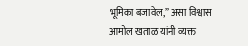भूमिका बजावेल,” असा विश्वास आमोल खताळ यांनी व्यक्त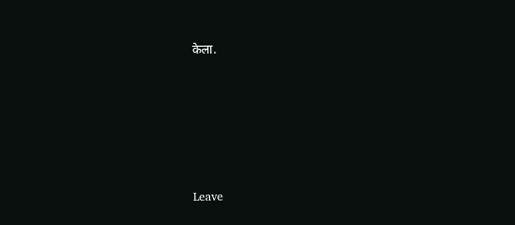केला.






Leave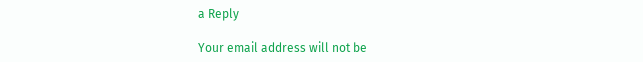a Reply

Your email address will not be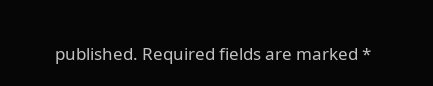published. Required fields are marked *